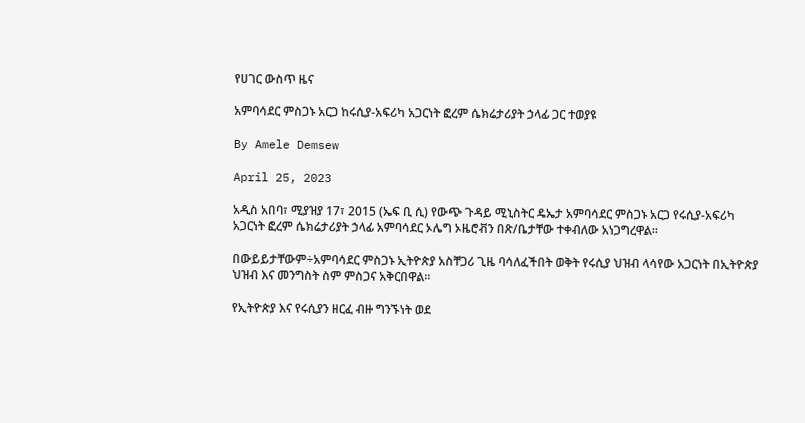የሀገር ውስጥ ዜና

አምባሳደር ምስጋኑ አርጋ ከሩሲያ-አፍሪካ አጋርነት ፎረም ሴክሬታሪያት ኃላፊ ጋር ተወያዩ

By Amele Demsew

April 25, 2023

አዲስ አበባ፣ ሚያዝያ 17፣ 2015 (ኤፍ ቢ ሲ) የውጭ ጉዳይ ሚኒስትር ዴኤታ አምባሳደር ምስጋኑ አርጋ የሩሲያ-አፍሪካ አጋርነት ፎረም ሴክሬታሪያት ኃላፊ አምባሳደር ኦሌግ ኦዜሮቭን በጽ/ቤታቸው ተቀብለው አነጋግረዋል፡፡

በውይይታቸውም÷አምባሳደር ምስጋኑ ኢትዮጵያ አስቸጋሪ ጊዜ ባሳለፈችበት ወቅት የሩሲያ ህዝብ ላሳየው አጋርነት በኢትዮጵያ ህዝብ እና መንግስት ስም ምስጋና አቅርበዋል፡፡

የኢትዮጵያ እና የሩሲያን ዘርፈ ብዙ ግንኙነት ወደ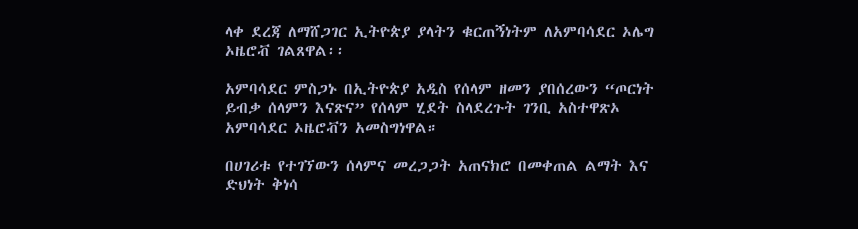ላቀ ደረጃ ለማሸጋገር ኢትዮጵያ ያላትን ቁርጠኝነትም ለአምባሳደር ኦሌግ ኦዜሮቭ ገልጸዋል፡፡

አምባሳደር ምስጋኑ በኢትዮጵያ አዲስ የሰላም ዘመን ያበሰረውን “ጦርነት ይብቃ ሰላምን እናጽና” የሰላም ሂደት ስላደረጉት ገንቢ አስተዋጽኦ አምባሳደር ኦዜሮቭን አመስግነዋል።

በሀገሪቱ የተገኘውን ሰላምና መረጋጋት አጠናክሮ በመቀጠል ልማት እና ድህነት ቅነሳ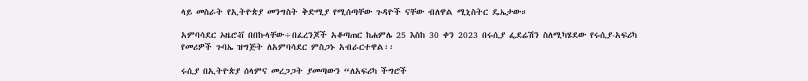ላይ መስራት የኢትዮጵያ መንግስት ቅድሚያ የሚሰጣቸው ጉዳዮች ናቸው ብለዋል ሚኒስትር ዴኤታው።

አምባሳደር ኦዜሮቭ በበኩላቸው÷በፈረንጆች አቆጣጠር ከሐምሌ 25 እስከ 30 ቀን 2023 በሩሲያ ፌደሬሽን ስለሚካሄደው የሩሲያ-አፍሪካ የመሪዎች ጉባኤ ዝግጅት ለአምባሳደር ምስጋኑ አብራርተዋል፡፡

ሩሲያ በኢትዮጵያ ሰላምና መረጋጋት ያመጣውን “ለአፍሪካ ችግሮች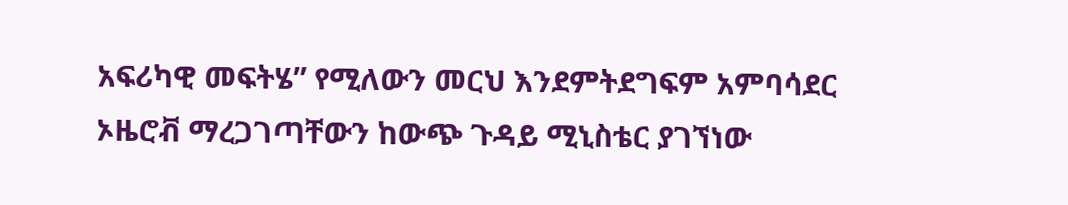አፍሪካዊ መፍትሄ” የሚለውን መርህ እንደምትደግፍም አምባሳደር ኦዜሮቭ ማረጋገጣቸውን ከውጭ ጉዳይ ሚኒስቴር ያገኘነው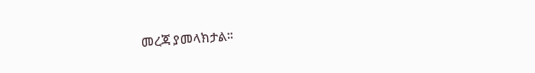መረጃ ያመላክታል፡፡